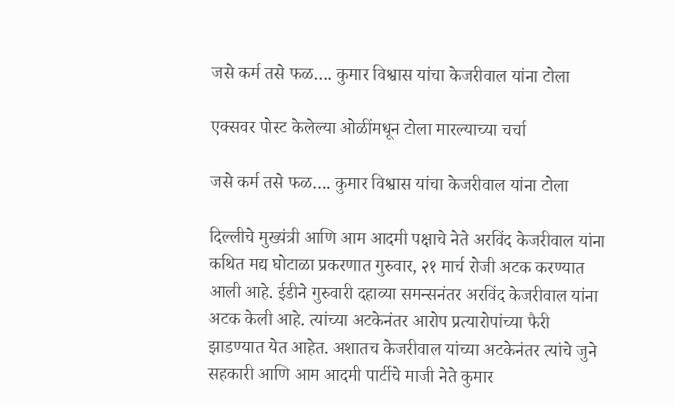जसे कर्म तसे फळ…. कुमार विश्वास यांचा केजरीवाल यांना टोला

एक्सवर पोस्ट केलेल्या ओळींमधून टोला मारल्याच्या चर्चा

जसे कर्म तसे फळ…. कुमार विश्वास यांचा केजरीवाल यांना टोला

दिल्लीचे मुख्यंत्री आणि आम आदमी पक्षाचे नेते अरविंद केजरीवाल यांना कथित मद्य घोटाळा प्रकरणात गुरुवार, २१ मार्च रोजी अटक करण्यात आली आहे. ईडीने गुरुवारी दहाव्या समन्सनंतर अरविंद केजरीवाल यांना अटक केली आहे. त्यांच्या अटकेनंतर आरोप प्रत्यारोपांच्या फैरी झाडण्यात येत आहेत. अशातच केजरीवाल यांच्या अटकेनंतर त्यांचे जुने सहकारी आणि आम आदमी पार्टीचे माजी नेते कुमार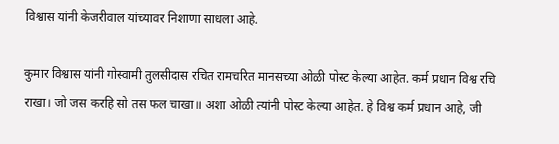विश्वास यांनी केजरीवाल यांच्यावर निशाणा साधला आहे.

कुमार विश्वास यांनी गोस्वामी तुलसीदास रचित रामचरित मानसच्या ओळी पोस्ट केल्या आहेत. कर्म प्रधान विश्व रचि राखा। जो जस करहि सो तस फल चाखा॥ अशा ओळी त्यांनी पोस्ट केल्या आहेत. हे विश्व कर्म प्रधान आहे, जी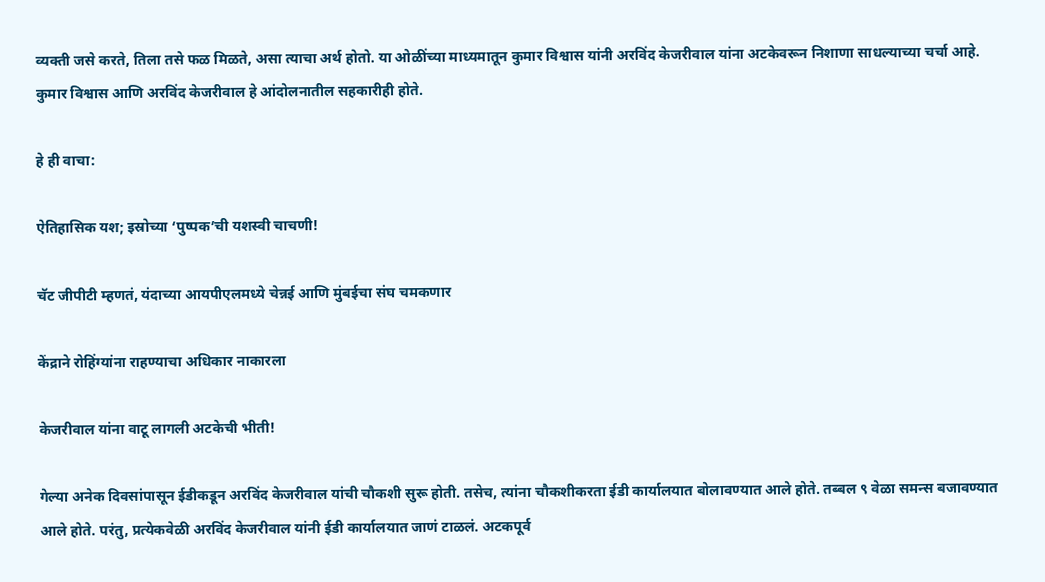व्यक्ती जसे करते, तिला तसे फळ मिळते, असा त्याचा अर्थ होतो. या ओळींच्या माध्यमातून कुमार विश्वास यांनी अरविंद केजरीवाल यांना अटकेवरून निशाणा साधल्याच्या चर्चा आहे. कुमार विश्वास आणि अरविंद केजरीवाल हे आंदोलनातील सहकारीही होते.

हे ही वाचा:

ऐतिहासिक यश; इस्रोच्या ‘पुष्पक’ची यशस्वी चाचणी!

चॅट जीपीटी म्हणतं, यंदाच्या आयपीएलमध्ये चेन्नई आणि मुंबईचा संघ चमकणार

केंद्राने रोहिंग्यांना राहण्याचा अधिकार नाकारला

केजरीवाल यांना वाटू लागली अटकेची भीती!

गेल्या अनेक दिवसांपासून ईडीकडून अरविंद केजरीवाल यांची चौकशी सुरू होती. तसेच, त्यांना चौकशीकरता ईडी कार्यालयात बोलावण्यात आले होते. तब्बल ९ वेळा समन्स बजावण्यात आले होते. परंतु, प्रत्येकवेळी अरविंद केजरीवाल यांनी ईडी कार्यालयात जाणं टाळलं. अटकपूर्व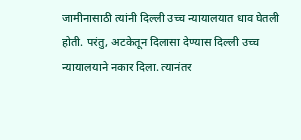जामीनासाठी त्यांनी दिल्ली उच्च न्यायालयात धाव घेतली होती. परंतु, अटकेतून दिलासा देण्यास दिल्ली उच्च न्यायालयाने नकार दिला. त्यानंतर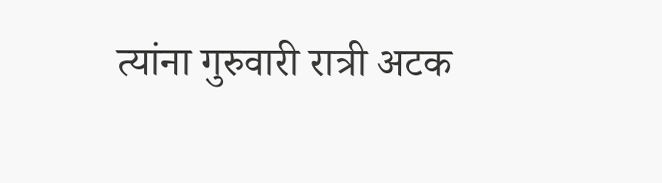त्यांना गुरुवारी रात्री अटक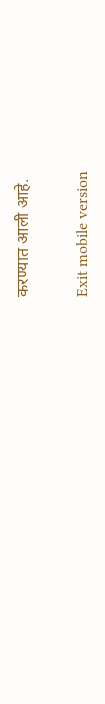करण्यात आली आहे.

Exit mobile version